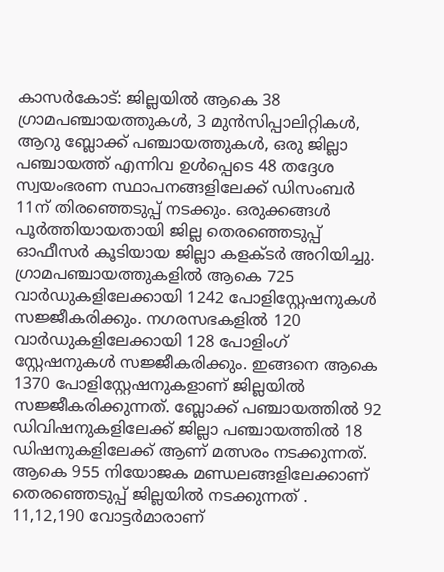കാസർകോട്: ജില്ലയിൽ ആകെ 38 ഗ്രാമപഞ്ചായത്തുകൾ, 3 മുൻസിപ്പാലിറ്റികൾ, ആറു ബ്ലോക്ക് പഞ്ചായത്തുകൾ, ഒരു ജില്ലാ പഞ്ചായത്ത് എന്നിവ ഉൾപ്പെടെ 48 തദ്ദേശ സ്വയംഭരണ സ്ഥാപനങ്ങളിലേക്ക് ഡിസംബർ 11ന് തിരഞ്ഞെടുപ്പ് നടക്കും. ഒരുക്കങ്ങൾ പൂർത്തിയായതായി ജില്ല തെരഞ്ഞെടുപ്പ് ഓഫീസർ കൂടിയായ ജില്ലാ കളക്ടർ അറിയിച്ചു. ഗ്രാമപഞ്ചായത്തുകളിൽ ആകെ 725 വാർഡുകളിലേക്കായി 1242 പോളിസ്റ്റേഷനുകൾ സജ്ജീകരിക്കും. നഗരസഭകളിൽ 120 വാർഡുകളിലേക്കായി 128 പോളിംഗ് സ്റ്റേഷനുകൾ സജ്ജീകരിക്കും. ഇങ്ങനെ ആകെ 1370 പോളിസ്റ്റേഷനുകളാണ് ജില്ലയിൽ സജ്ജീകരിക്കുന്നത്. ബ്ലോക്ക് പഞ്ചായത്തിൽ 92 ഡിവിഷനുകളിലേക്ക് ജില്ലാ പഞ്ചായത്തിൽ 18 ഡിഷനുകളിലേക്ക് ആണ് മത്സരം നടക്കുന്നത്. ആകെ 955 നിയോജക മണ്ഡലങ്ങളിലേക്കാണ് തെരഞ്ഞെടുപ്പ് ജില്ലയിൽ നടക്കുന്നത് .
11,12,190 വോട്ടർമാരാണ്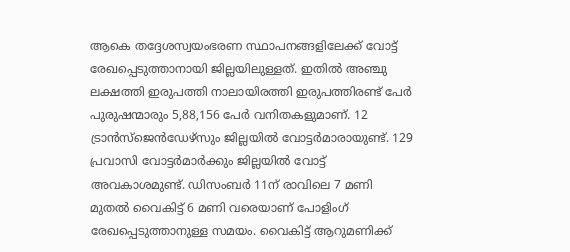ആകെ തദ്ദേശസ്വയംഭരണ സ്ഥാപനങ്ങളിലേക്ക് വോട്ട് രേഖപ്പെടുത്താനായി ജില്ലയിലുള്ളത്. ഇതിൽ അഞ്ചു ലക്ഷത്തി ഇരുപത്തി നാലായിരത്തി ഇരുപത്തിരണ്ട് പേർ പുരുഷന്മാരും 5,88,156 പേർ വനിതകളുമാണ്. 12 ട്രാൻസ്ജെൻഡേഴ്സും ജില്ലയിൽ വോട്ടർമാരായുണ്ട്. 129 പ്രവാസി വോട്ടർമാർക്കും ജില്ലയിൽ വോട്ട് അവകാശമുണ്ട്. ഡിസംബർ 11ന് രാവിലെ 7 മണി മുതൽ വൈകിട്ട് 6 മണി വരെയാണ് പോളിംഗ് രേഖപ്പെടുത്താനുള്ള സമയം. വൈകിട്ട് ആറുമണിക്ക്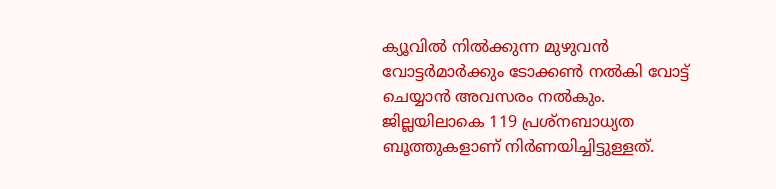ക്യൂവിൽ നിൽക്കുന്ന മുഴുവൻ വോട്ടർമാർക്കും ടോക്കൺ നൽകി വോട്ട് ചെയ്യാൻ അവസരം നൽകും. ജില്ലയിലാകെ 119 പ്രശ്നബാധ്യത ബൂത്തുകളാണ് നിർണയിച്ചിട്ടുള്ളത്.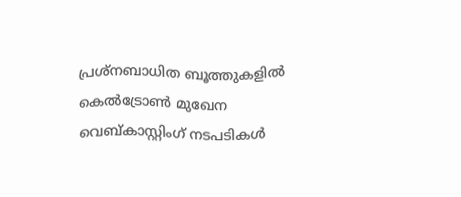പ്രശ്നബാധിത ബൂത്തുകളിൽ കെൽട്രോൺ മുഖേന വെബ്കാസ്റ്റിംഗ് നടപടികൾ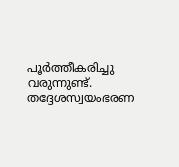പൂർത്തീകരിച്ചു വരുന്നുണ്ട്. തദ്ദേശസ്വയംഭരണ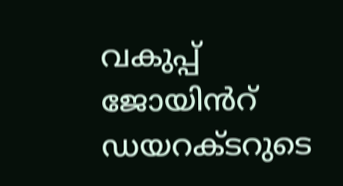വകുപ്പ് ജോയിൻറ് ഡയറക്ടറുടെ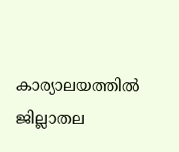കാര്യാലയത്തിൽ ജില്ലാതല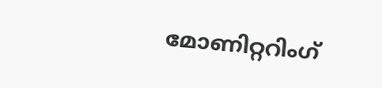മോണിറ്ററിംഗ്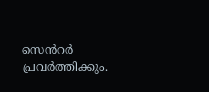സെൻറർ പ്രവർത്തിക്കും.